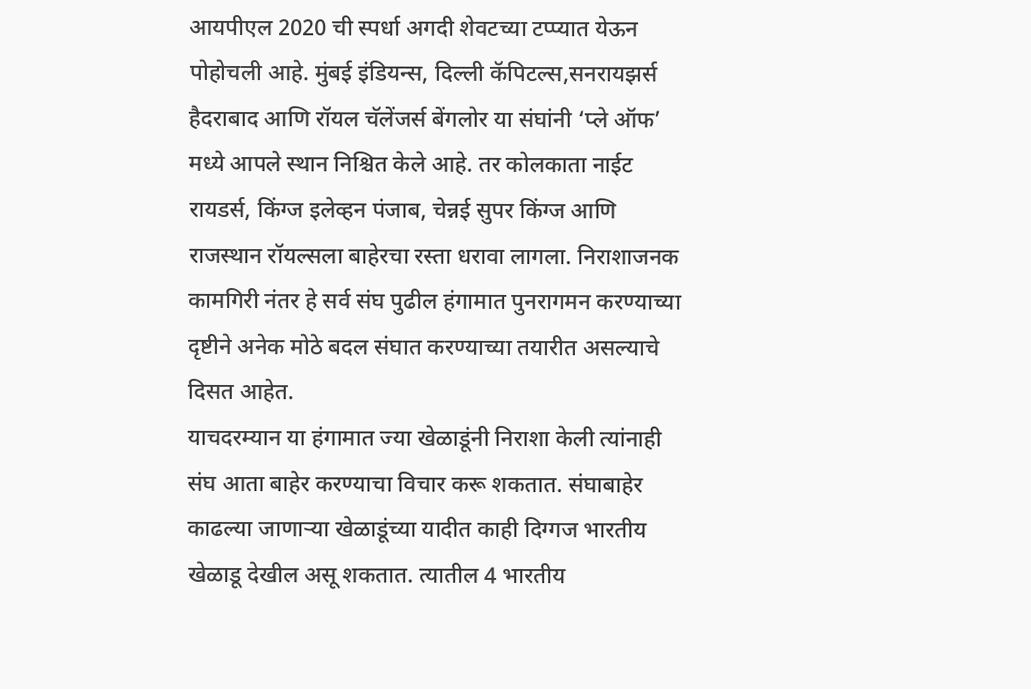आयपीएल 2020 ची स्पर्धा अगदी शेवटच्या टप्प्यात येऊन पोहोचली आहे. मुंबई इंडियन्स, दिल्ली कॅपिटल्स,सनरायझर्स हैदराबाद आणि रॉयल चॅलेंजर्स बेंगलोर या संघांनी ‘प्ले ऑफ’ मध्ये आपले स्थान निश्चित केले आहे. तर कोलकाता नाईट रायडर्स, किंग्ज इलेव्हन पंजाब, चेन्नई सुपर किंग्ज आणि राजस्थान रॉयल्सला बाहेरचा रस्ता धरावा लागला. निराशाजनक कामगिरी नंतर हे सर्व संघ पुढील हंगामात पुनरागमन करण्याच्या दृष्टीने अनेक मोठे बदल संघात करण्याच्या तयारीत असल्याचे दिसत आहेत.
याचदरम्यान या हंगामात ज्या खेळाडूंनी निराशा केली त्यांनाही संघ आता बाहेर करण्याचा विचार करू शकतात. संघाबाहेर काढल्या जाणाऱ्या खेळाडूंच्या यादीत काही दिग्गज भारतीय खेळाडू देखील असू शकतात. त्यातील 4 भारतीय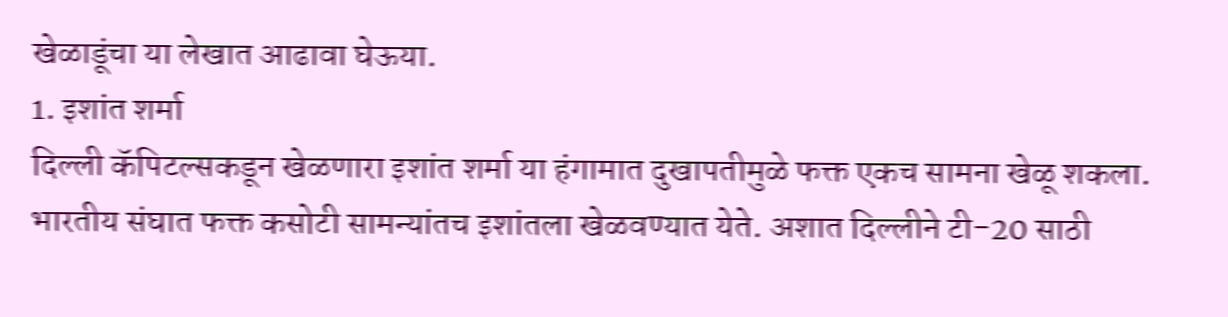खेळाडूंचा या लेखात आढावा घेऊया.
1. इशांत शर्मा
दिल्ली कॅपिटल्सकडून खेळणारा इशांत शर्मा या हंगामात दुखापतीमुळे फक्त एकच सामना खेळू शकला. भारतीय संघात फक्त कसोटी सामन्यांतच इशांतला खेळवण्यात येते. अशात दिल्लीने टी-20 साठी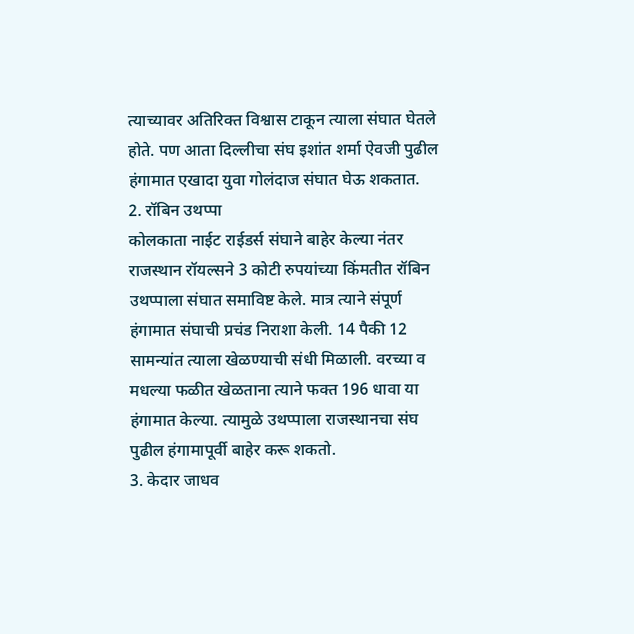त्याच्यावर अतिरिक्त विश्वास टाकून त्याला संघात घेतले होते. पण आता दिल्लीचा संघ इशांत शर्मा ऐवजी पुढील हंगामात एखादा युवा गोलंदाज संघात घेऊ शकतात.
2. रॉबिन उथप्पा
कोलकाता नाईट राईडर्स संघाने बाहेर केल्या नंतर राजस्थान रॉयल्सने 3 कोटी रुपयांच्या किंमतीत रॉबिन उथप्पाला संघात समाविष्ट केले. मात्र त्याने संपूर्ण हंगामात संघाची प्रचंड निराशा केली. 14 पैकी 12 सामन्यांत त्याला खेळण्याची संधी मिळाली. वरच्या व मधल्या फळीत खेळताना त्याने फक्त 196 धावा या हंगामात केल्या. त्यामुळे उथप्पाला राजस्थानचा संघ पुढील हंगामापूर्वी बाहेर करू शकतो.
3. केदार जाधव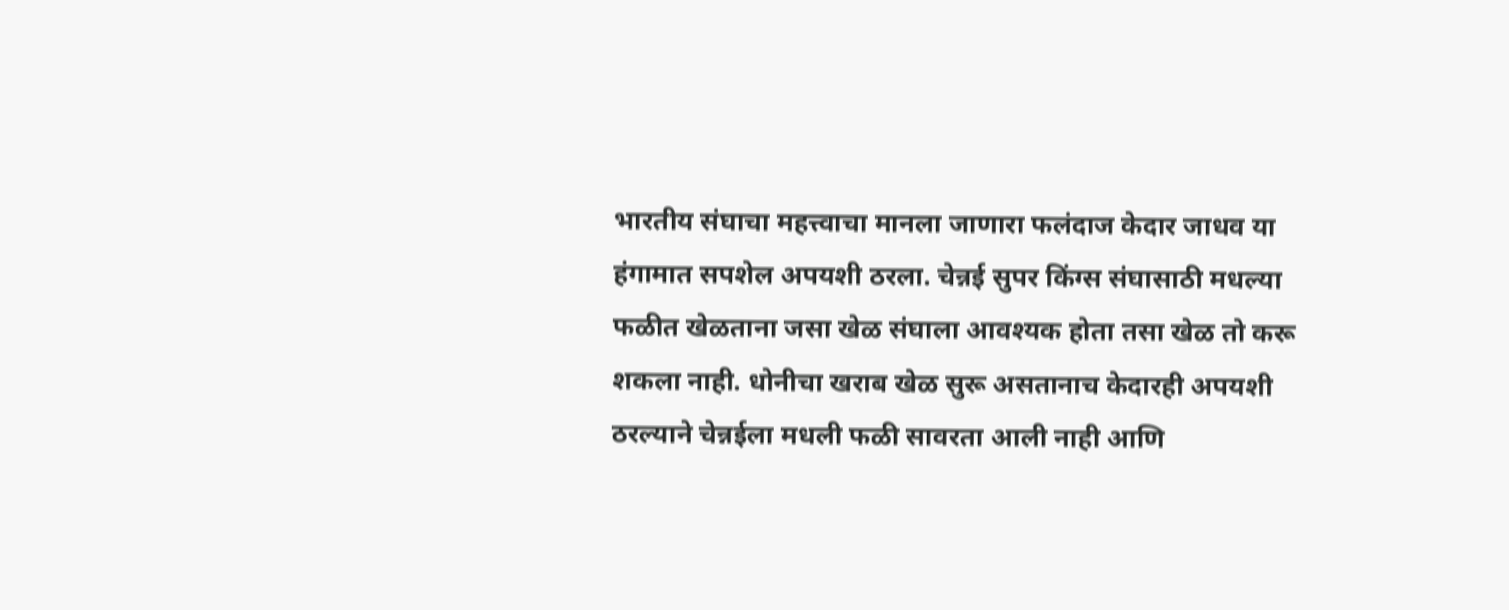भारतीय संघाचा महत्त्वाचा मानला जाणारा फलंदाज केदार जाधव या हंगामात सपशेल अपयशी ठरला. चेन्नई सुपर किंग्स संघासाठी मधल्या फळीत खेळताना जसा खेळ संघाला आवश्यक होता तसा खेळ तो करू शकला नाही. धोनीचा खराब खेळ सुरू असतानाच केदारही अपयशी ठरल्याने चेन्नईला मधली फळी सावरता आली नाही आणि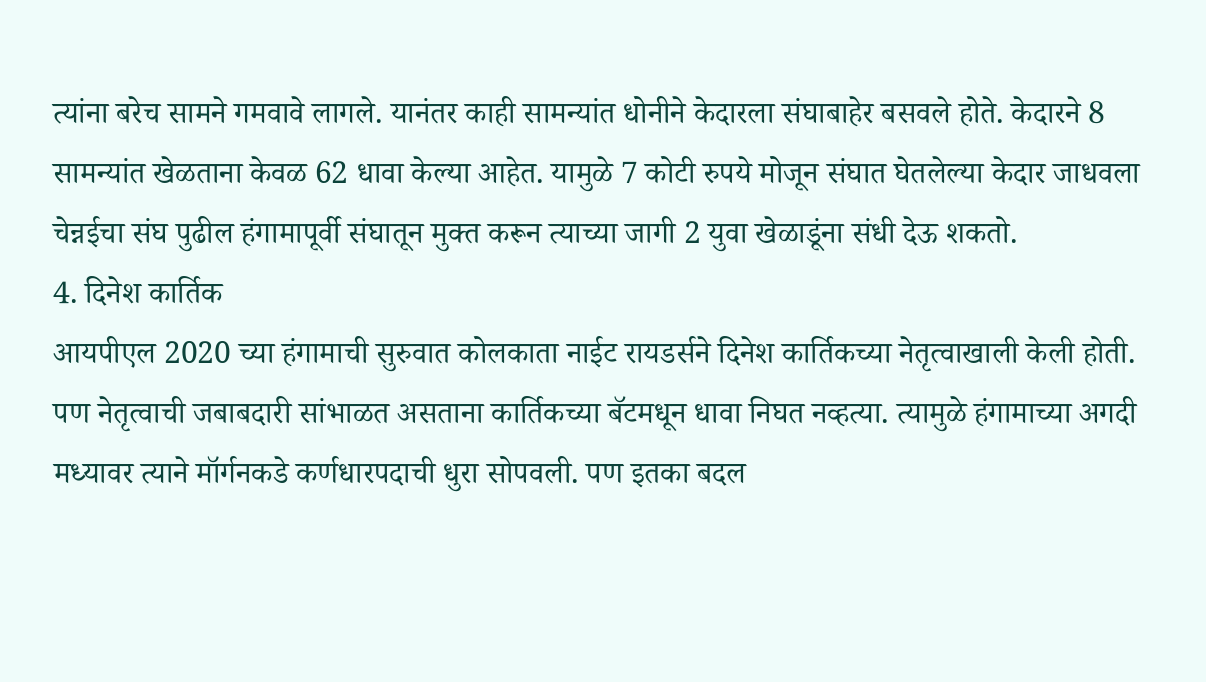त्यांना बरेच सामने गमवावे लागले. यानंतर काही सामन्यांत धोनीने केदारला संघाबाहेर बसवले होते. केदारने 8 सामन्यांत खेळताना केवळ 62 धावा केल्या आहेत. यामुळे 7 कोटी रुपये मोजून संघात घेतलेल्या केदार जाधवला चेन्नईचा संघ पुढील हंगामापूर्वी संघातून मुक्त करून त्याच्या जागी 2 युवा खेळाडूंना संधी देऊ शकतो.
4. दिनेश कार्तिक
आयपीएल 2020 च्या हंगामाची सुरुवात कोलकाता नाईट रायडर्सने दिनेश कार्तिकच्या नेतृत्वाखाली केली होती. पण नेतृत्वाची जबाबदारी सांभाळत असताना कार्तिकच्या बॅटमधून धावा निघत नव्हत्या. त्यामुळे हंगामाच्या अगदी मध्यावर त्याने मॉर्गनकडे कर्णधारपदाची धुरा सोपवली. पण इतका बदल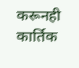करूनही कार्तिक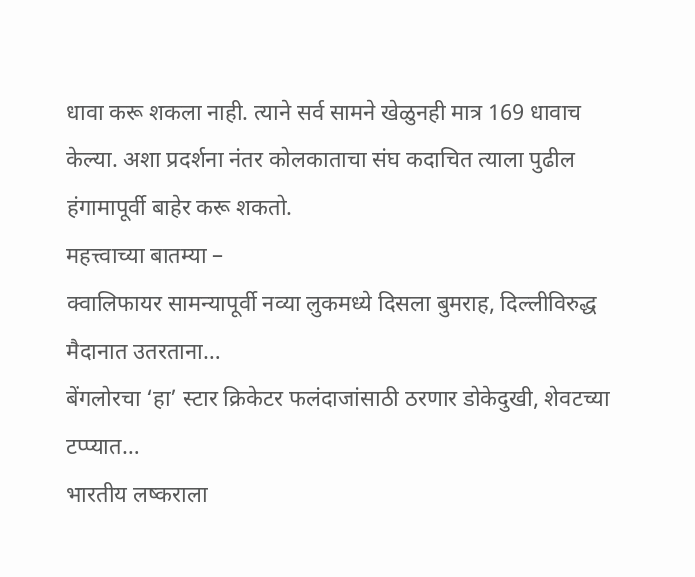धावा करू शकला नाही. त्याने सर्व सामने खेळुनही मात्र 169 धावाच केल्या. अशा प्रदर्शना नंतर कोलकाताचा संघ कदाचित त्याला पुढील हंगामापूर्वी बाहेर करू शकतो.
महत्त्वाच्या बातम्या –
क्वालिफायर सामन्यापूर्वी नव्या लुकमध्ये दिसला बुमराह, दिल्लीविरुद्ध मैदानात उतरताना…
बेंगलोरचा ‘हा’ स्टार क्रिकेटर फलंदाजांसाठी ठरणार डोकेदुखी, शेवटच्या टप्प्यात…
भारतीय लष्कराला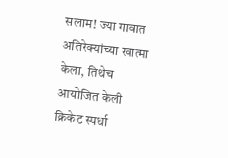सलाम! ज्या गावात अतिरेक्यांच्या खात्मा केला, तिथेच आयोजित केली क्रिकेट स्पर्धा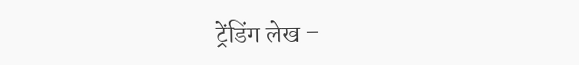ट्रेंडिंग लेख –